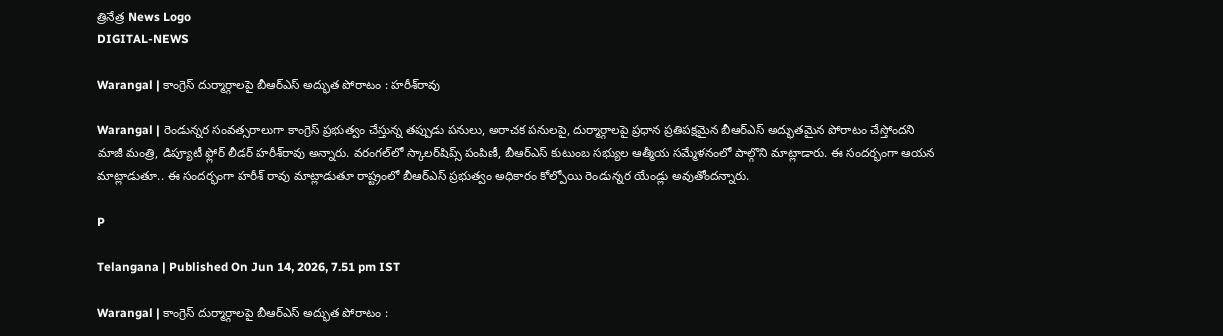త్రినేత్ర News Logo
DIGITAL-NEWS

Warangal | కాంగ్రెస్ దుర్మార్గాల‌పై బీఆర్ఎస్ అద్భుత పోరాటం : హ‌రీశ్‌రావు

Warangal | రెండున్నర సంవత్సరాలుగా కాంగ్రెస్ ప్రభుత్వం చేస్తున్న తప్పుడు పనులు, అరాచక పనులపై, దుర్మార్గాలపై ప్రధాన ప్ర‌తిప‌క్ష‌మైన బీఆర్ఎస్ అద్భుతమైన పోరాటం చేస్తోంద‌ని మాజీ మంత్రి, డిప్యూటీ ఫ్లోర్ లీడ‌ర్ హ‌రీశ్‌రావు అన్నారు. వరంగల్‌లో స్కాలర్‌షిప్స్ పంపిణీ, బీఆర్ఎస్ కుటుంబ సభ్యుల ఆత్మీయ సమ్మేళనంలో పాల్గొని మాట్లాడారు. ఈ సంద‌ర్భంగా ఆయ‌న మాట్లాడుతూ.. ఈ సందర్భంగా హరీశ్‌ రావు మాట్లాడుతూ రాష్ట్రంలో బీఆర్ఎస్ ప్రభుత్వం అధికారం కోల్పోయి రెండున్నర యేండ్లు అవుతోంద‌న్నారు.

P

Telangana | Published On Jun 14, 2026, 7.51 pm IST

Warangal | కాంగ్రెస్ దుర్మార్గాల‌పై బీఆర్ఎస్ అద్భుత పోరాటం :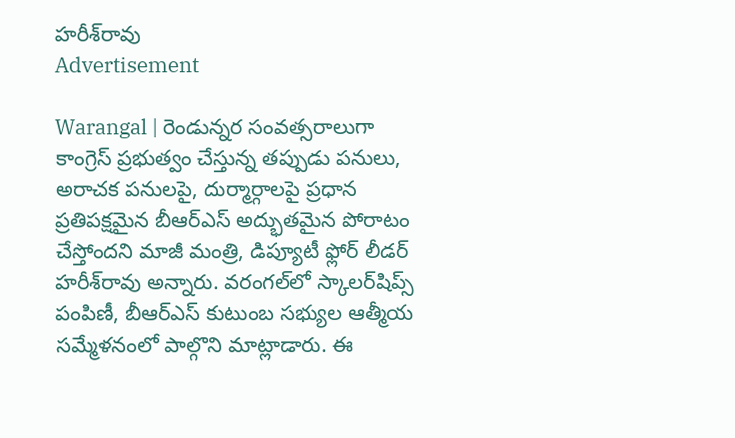హ‌రీశ్‌రావు
Advertisement

Warangal | రెండున్నర సంవత్సరాలుగా కాంగ్రెస్ ప్రభుత్వం చేస్తున్న తప్పుడు పనులు, అరాచక పనులపై, దుర్మార్గాలపై ప్రధాన ప్ర‌తిప‌క్ష‌మైన బీఆర్ఎస్ అద్భుతమైన పోరాటం చేస్తోంద‌ని మాజీ మంత్రి, డిప్యూటీ ఫ్లోర్ లీడ‌ర్ హ‌రీశ్‌రావు అన్నారు. వరంగల్‌లో స్కాలర్‌షిప్స్ పంపిణీ, బీఆర్ఎస్ కుటుంబ సభ్యుల ఆత్మీయ సమ్మేళనంలో పాల్గొని మాట్లాడారు. ఈ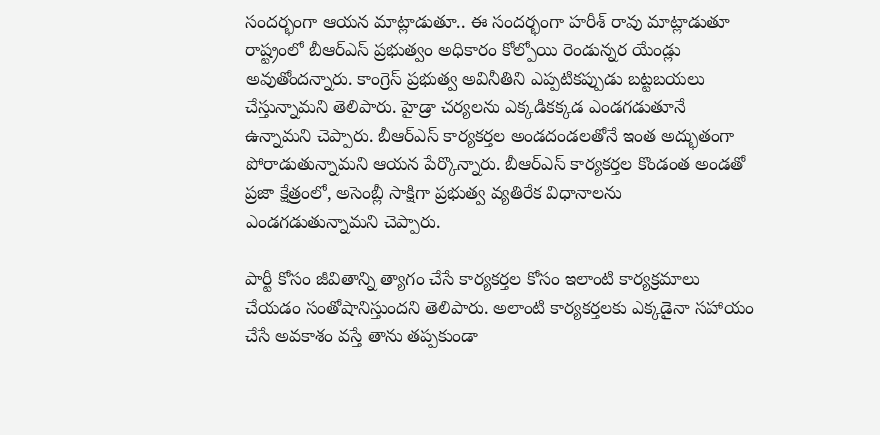సంద‌ర్భంగా ఆయ‌న మాట్లాడుతూ.. ఈ సందర్భంగా హరీశ్‌ రావు మాట్లాడుతూ రాష్ట్రంలో బీఆర్ఎస్ ప్రభుత్వం అధికారం కోల్పోయి రెండున్నర యేండ్లు అవుతోంద‌న్నారు. కాంగ్రెస్ ప్రభుత్వ అవినీతిని ఎప్పటికప్పుడు బట్టబయలు చేస్తున్నామని తెలిపారు. హైడ్రా చర్యలను ఎక్కడికక్కడ ఎండగడుతూనే ఉన్నామని చెప్పారు. బీఆర్ఎస్ కార్యకర్తల అండదండలతోనే ఇంత అద్భుతంగా పోరాడుతున్నామని ఆయన పేర్కొన్నారు. బీఆర్ఎస్ కార్యకర్తల కొండంత అండతో ప్రజా క్షేత్రంలో, అసెంబ్లీ సాక్షిగా ప్రభుత్వ వ్యతిరేక విధానాలను ఎండగడుతున్నామ‌ని చెప్పారు.

పార్టీ కోసం జీవితాన్ని త్యాగం చేసే కార్యకర్తల కోసం ఇలాంటి కార్యక్రమాలు చేయడం సంతోషానిస్తుంద‌ని తెలిపారు. అలాంటి కార్యకర్తలకు ఎక్కడైనా సహాయం చేసే అవకాశం వస్తే తాను తప్పకుండా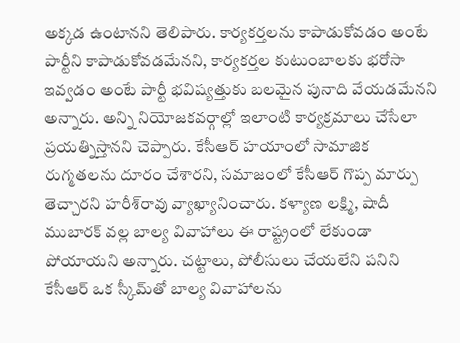అక్కడ ఉంటానని తెలిపారు. కార్యకర్తలను కాపాడుకోవడం అంటే పార్టీని కాపాడుకోవడమేనని, కార్యకర్తల కుటుంబాలకు భరోసా ఇవ్వడం అంటే పార్టీ భవిష్యత్తుకు బలమైన పునాది వేయడమేనని అన్నారు. అన్ని నియోజకవర్గాల్లో ఇలాంటి కార్యక్రమాలు చేసేలా ప్రయత్నిస్తానని చెప్పారు. కేసీఆర్ హయాంలో సామాజిక రుగ్మతలను దూరం చేశారని, సమాజంలో కేసీఆర్ గొప్ప మార్పు తెచ్చారని హ‌రీశ్‌రావు వ్యాఖ్యానించారు. కళ్యాణ లక్ష్మి, షాదీ ముబారక్ వల్ల బాల్య వివాహాలు ఈ రాష్ట్రంలో లేకుండా పోయాయని అన్నారు. చట్టాలు, పోలీసులు చేయలేని పనిని కేసీఆర్ ఒక స్కీమ్‌తో బాల్య వివాహాలను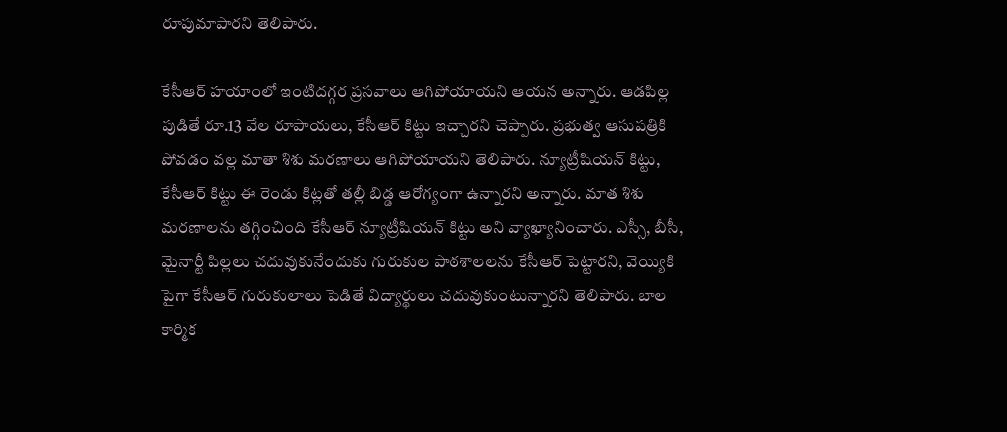రూపుమాపారని తెలిపారు.

కేసీఆర్ హయాంలో ఇంటిదగ్గర ప్రసవాలు ఆగిపోయాయని ఆయన అన్నారు. ఆడపిల్ల పుడితే రూ.13 వేల రూపాయలు, కేసీఆర్ కిట్టు ఇచ్చారని చెప్పారు. ప్రభుత్వ ఆసుపత్రికి పోవడం వల్ల మాతా శిశు మరణాలు ఆగిపోయాయని తెలిపారు. న్యూట్రీషియన్ కిట్టు, కేసీఆర్ కిట్టు ఈ రెండు కిట్లతో తల్లీ బిడ్డ ఆరోగ్యంగా ఉన్నారని అన్నారు. మాత శిశు మరణాలను తగ్గించింది కేసీఆర్ న్యూట్రీషియన్ కిట్టు అని వ్యాఖ్యానించారు. ఎస్సీ, బీసీ, మైనార్టీ పిల్లలు చదువుకునేందుకు గురుకుల పాఠశాలలను కేసీఆర్ పెట్టారని, వెయ్యికి పైగా కేసీఆర్ గురుకులాలు పెడితే విద్యార్థులు చదువుకుంటున్నారని తెలిపారు. బాల కార్మిక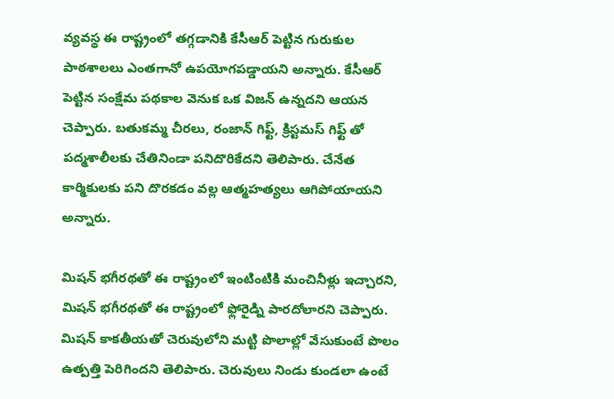వ్యవస్థ ఈ రాష్ట్రంలో తగ్గడానికి కేసీఆర్ పెట్టిన గురుకుల పాఠశాలలు ఎంతగానో ఉపయోగపడ్డాయని అన్నారు. కేసీఆర్ పెట్టిన సంక్షేమ పథకాల వెనుక ఒక విజన్ ఉన్నదని ఆయన చెప్పారు. బతుకమ్మ చీరలు, రంజాన్ గిఫ్ట్, క్రిస్టమస్ గిఫ్ట్ తో పద్మశాలీలకు చేతినిండా పనిదొరికేదని తెలిపారు. చేనేత కార్మికులకు పని దొరకడం వల్ల ఆత్మహత్యలు ఆగిపోయాయని అన్నారు.

మిషన్ భగీరథతో ఈ రాష్ట్రంలో ఇంటింటికి మంచినీళ్లు ఇచ్చారని, మిషన్ భగీరథతో ఈ రాష్ట్రంలో ఫ్లోరైడ్ని పారదోలారని చెప్పారు. మిషన్ కాకతీయతో చెరువులోని మట్టి పొలాల్లో వేసుకుంటే పొలం ఉత్పత్తి పెరిగిందని తెలిపారు. చెరువులు నిండు కుండలా ఉంటే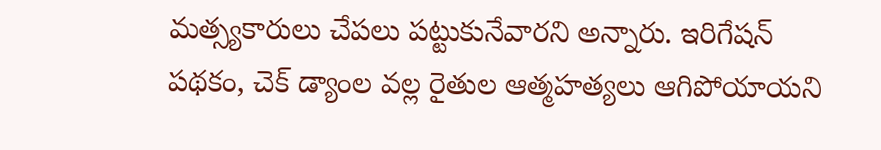మత్స్యకారులు చేపలు పట్టుకునేవారని అన్నారు. ఇరిగేషన్ పథకం, చెక్ డ్యాంల వల్ల రైతుల ఆత్మహత్యలు ఆగిపోయాయని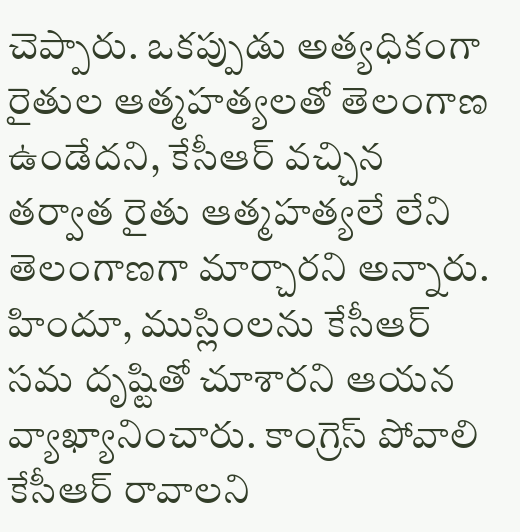చెప్పారు. ఒకప్పుడు అత్యధికంగా రైతుల ఆత్మహత్యలతో తెలంగాణ ఉండేదని, కేసీఆర్ వచ్చిన తర్వాత రైతు ఆత్మహత్యలే లేని తెలంగాణగా మార్చారని అన్నారు. హిందూ, ముస్లింలను కేసీఆర్ సమ దృష్టితో చూశారని ఆయన వ్యాఖ్యానించారు. కాంగ్రెస్ పోవాలి కేసీఆర్ రావాలని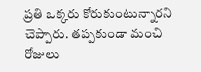ప్రతి ఒక్కరు కోరుకుంటున్నారని చెప్పారు. తప్పకుండా మంచి రోజులు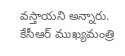వస్తాయని అన్నారు. కేసీఆర్ ముఖ్యమంత్రి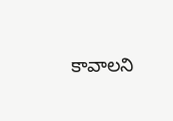కావాలని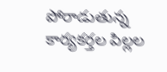పోరాడుతున్న కార్యకర్తల పిల్లల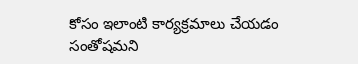కోసం ఇలాంటి కార్యక్రమాలు చేయడం సంతోషమని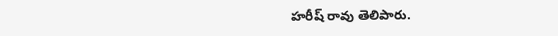హరీష్ రావు తెలిపారు.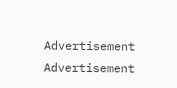Advertisement
Advertisement